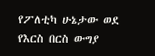የፖለቲካ ሁኔታው ወደ የእርስ በርስ ውግያ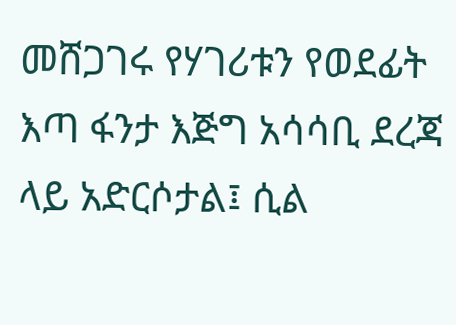መሸጋገሩ የሃገሪቱን የወደፊት እጣ ፋንታ እጅግ አሳሳቢ ደረጃ ላይ አድርሶታል፤ ሲል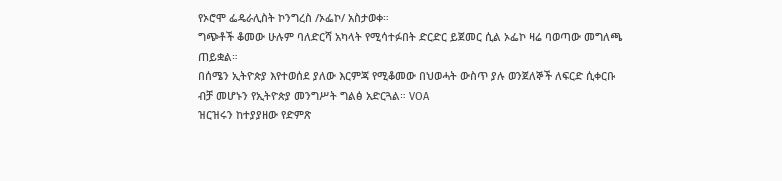የኦሮሞ ፌዴራሊስት ኮንግረስ /ኦፌኮ/ አስታወቀ።
ግጭቶች ቆመው ሁሉም ባለድርሻ አካላት የሚሳተፉበት ድርድር ይጀመር ሲል ኦፌኮ ዛሬ ባወጣው መግለጫ ጠይቋል።
በሰሜን ኢትዮጵያ እየተወሰደ ያለው እርምጃ የሚቆመው በህወሓት ውስጥ ያሉ ወንጀለኞች ለፍርድ ሲቀርቡ ብቻ መሆኑን የኢትዮጵያ መንግሥት ግልፅ አድርጓል። VOA
ዝርዝሩን ከተያያዘው የድምጽ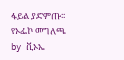ፋይል ያድምጡ፡፡
የኦፌኮ መግለጫ
by ቪኦኤ